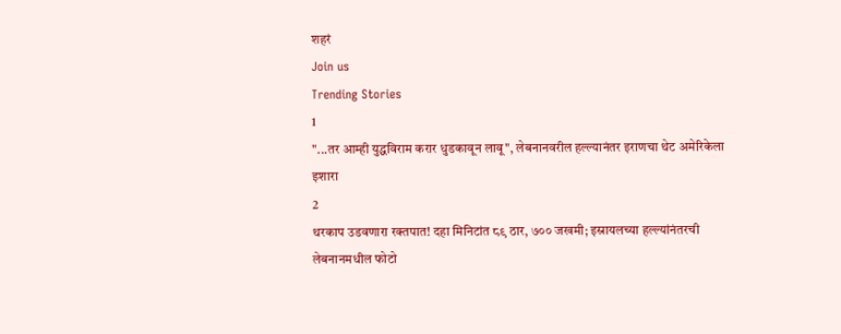शहरं
Join us
Trending Stories
1
"...तर आम्ही युद्धविराम करार धुडकावून लावू", लेबनानवरील हल्ल्यानंतर इराणचा थेट अमेरिकेला इशारा
2
थरकाप उडवणारा रक्तपात! दहा मिनिटांत ८९ ठार, ७०० जखमी; इस्रायलच्या हल्ल्यांनंतरची लेबनानमधील फोटो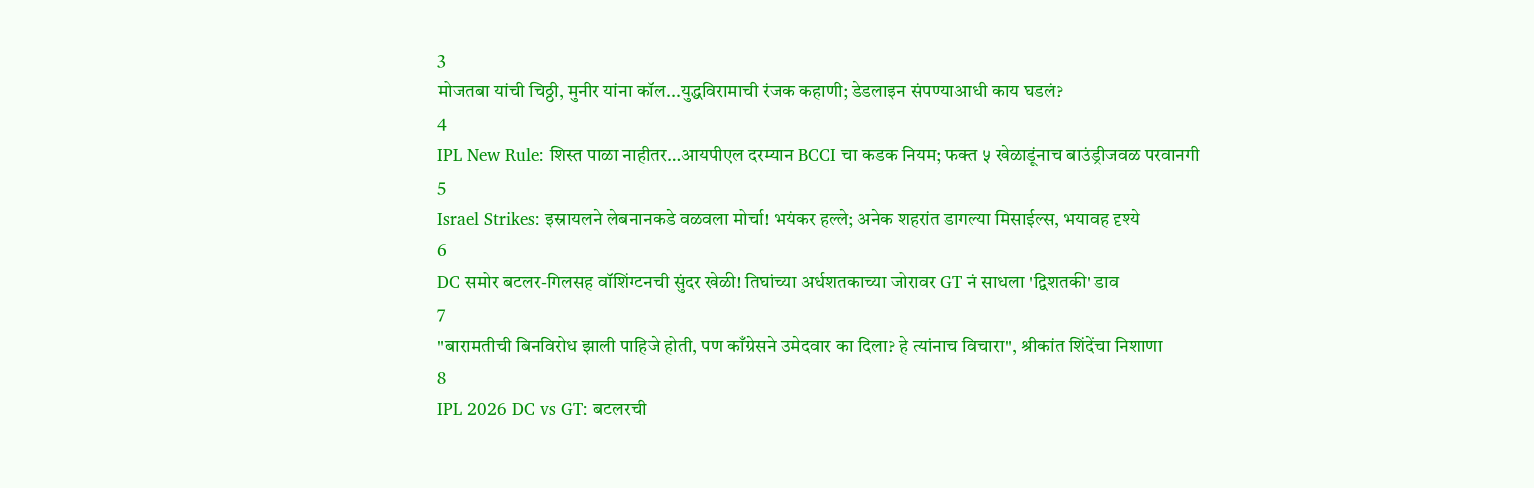3
मोजतबा यांची चिठ्ठी, मुनीर यांना कॉल...युद्धविरामाची रंजक कहाणी; डेडलाइन संपण्याआधी काय घडलं?
4
IPL New Rule: शिस्त पाळा नाहीतर…आयपीएल दरम्यान BCCI चा कडक नियम; फक्त ५ खेळाडूंनाच बाउंड्रीजवळ परवानगी
5
Israel Strikes: इस्रायलने लेबनानकडे वळवला मोर्चा! भयंकर हल्ले; अनेक शहरांत डागल्या मिसाईल्स, भयावह दृश्ये
6
DC समोर बटलर-गिलसह वॉशिंग्टनची सुंदर खेळी! तिघांच्या अर्धशतकाच्या जोरावर GT नं साधला 'द्विशतकी' डाव
7
"बारामतीची बिनविरोध झाली पाहिजे होती, पण काँग्रेसने उमेदवार का दिला? हे त्यांनाच विचारा", श्रीकांत शिंदेंचा निशाणा
8
IPL 2026 DC vs GT: बटलरची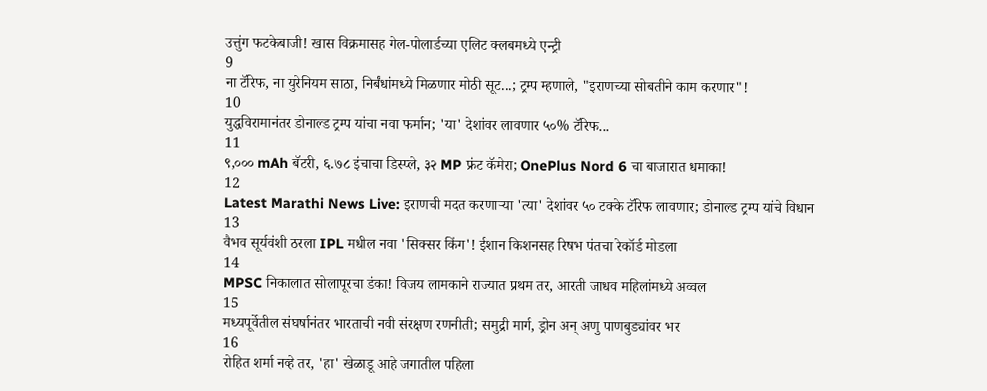उत्तुंग फटकेबाजी! खास विक्रमासह गेल-पोलार्डच्या एलिट क्लबमध्ये एन्ट्री
9
ना टॅरिफ, ना युरेनियम साठा, निर्बंधांमध्ये मिळणार मोठी सूट...; ट्रम्प म्हणाले, "इराणच्या सोबतीने काम करणार"!
10
युद्धविरामानंतर डोनाल्ड ट्रम्प यांचा नवा फर्मान; 'या' देशांवर लावणार ५०% टॅरिफ...
11
९,००० mAh बॅटरी, ६.७८ इंचाचा डिस्प्ले, ३२ MP फ्रंट कॅमेरा; OnePlus Nord 6 चा बाजारात धमाका!
12
Latest Marathi News Live: इराणची मदत करणाऱ्या 'त्या' देशांवर ५० टक्के टॅरिफ लावणार; डोनाल्ड ट्रम्प यांचे विधान
13
वैभव सूर्यवंशी ठरला IPL मधील नवा 'सिक्सर किंग'! ईशान किशनसह रिषभ पंतचा रेकॉर्ड मोडला
14
MPSC निकालात सोलापूरचा डंका! विजय लामकाने राज्यात प्रथम तर, आरती जाधव महिलांमध्ये अव्वल
15
मध्यपूर्वेतील संघर्षानंतर भारताची नवी संरक्षण रणनीती; समुद्री मार्ग, ड्रोन अन् अणु पाणबुड्यांवर भर
16
रोहित शर्मा नव्हे तर, 'हा' खेळाडू आहे जगातील पहिला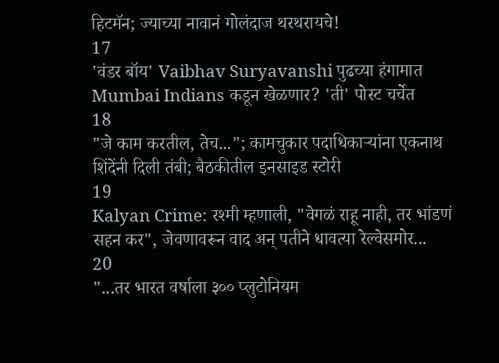हिटमॅन; ज्याच्या नावानं गोलंदाज थरथरायचे!
17
'वंडर बॉय' Vaibhav Suryavanshi पुढच्या हंगामात Mumbai Indians कडून खेळणार? 'ती' पोस्ट चर्चेत
18
"जे काम करतील, तेच..."; कामचुकार पदाधिकाऱ्यांना एकनाथ शिंदेंनी दिली तंबी; बैठकीतील इनसाइड स्टोरी
19
Kalyan Crime: रश्मी म्हणाली, "वेगळं राहू नाही, तर भांडणं सहन कर", जेवणावरून वाद अन् पतीने धावत्या रेल्वेसमोर...
20
"...तर भारत वर्षाला ३०० प्लुटोनियम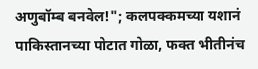अणुबॉम्ब बनवेल!"; कलपक्कमच्या यशानं पाकिस्तानच्या पोटात गोळा, फक्त भीतीनंच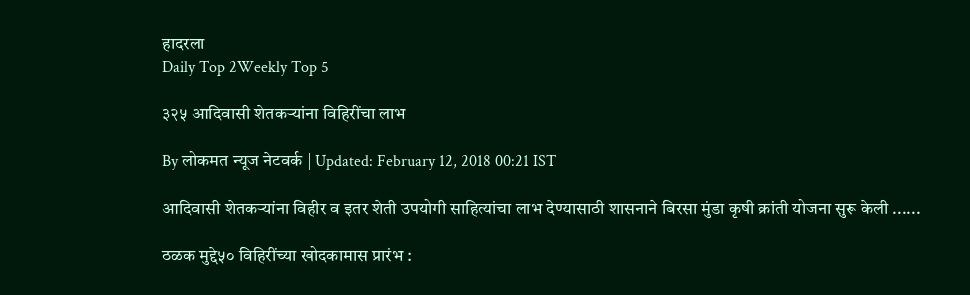हादरला
Daily Top 2Weekly Top 5

३२५ आदिवासी शेतकऱ्यांना विहिरींचा लाभ

By लोकमत न्यूज नेटवर्क | Updated: February 12, 2018 00:21 IST

आदिवासी शेतकऱ्यांना विहीर व इतर शेती उपयोगी साहित्यांचा लाभ देण्यासाठी शासनाने बिरसा मुंडा कृषी क्रांती योजना सुरू केली ......

ठळक मुद्दे५० विहिरींच्या खोदकामास प्रारंभ :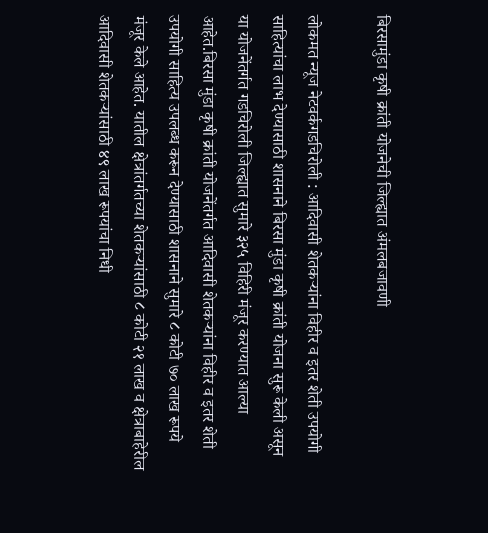बिरसामुंडा कृषी क्रांती योजनेची जिल्ह्यात अंमलबजावणी

लोकमत न्यूज नेटवर्कगडचिरोली : आदिवासी शेतकऱ्यांना विहीर व इतर शेती उपयोगी साहित्यांचा लाभ देण्यासाठी शासनाने बिरसा मुंडा कृषी क्रांती योजना सुरू केली असून या योजनेंतर्गत गडचिरोली जिल्ह्यात सुमारे ३२५ विहिरी मंजूर करण्यात आल्या आहेत.बिरसा मुंडा कृषी क्रांती योजनेंतर्गत आदिवासी शेतकऱ्यांना विहीर व इतर शेती उपयोगी साहित्य उपलब्ध करून देण्यासाठी शासनाने सुमारे ८ कोटी ७० लाख रूपये मंजूर केले आहेत. यातील क्षेत्रांतर्गतच्या शेतकऱ्यांसाठी ८ कोटी २१ लाख व क्षेत्राबाहेरील आदिवासी शेतकऱ्यांसाठी ४९ लाख रूपयांचा निधी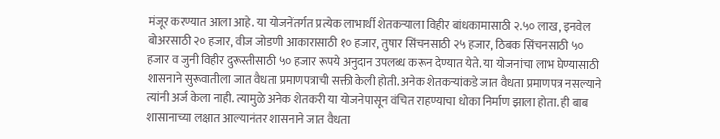मंजूर करण्यात आला आहे. या योजनेंतर्गत प्रत्येक लाभार्थी शेतकऱ्याला विहीर बांधकामासाठी २.५० लाख, इनवेल बोअरसाठी २० हजार, वीज जोडणी आकारासाठी १० हजार, तुषार सिंचनसाठी २५ हजार, ठिबक सिंचनसाठी ५० हजार व जुनी विहीर दुरूस्तीसाठी ५० हजार रूपये अनुदान उपलब्ध करून देण्यात येते. या योजनांचा लाभ घेण्यासाठी शासनाने सुरूवातीला जात वैधता प्रमाणपत्राची सक्ती केली होती. अनेक शेतकऱ्यांकडे जात वैधता प्रमाणपत्र नसल्याने त्यांनी अर्ज केला नाही. त्यामुळे अनेक शेतकरी या योजनेपासून वंचित राहण्याचा धोका निर्माण झाला होता. ही बाब शासानाच्या लक्षात आल्यानंतर शासनाने जात वैधता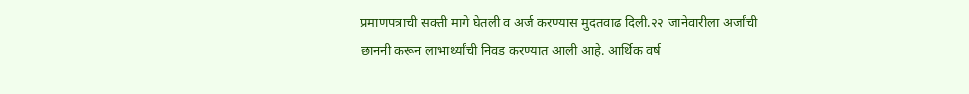प्रमाणपत्राची सक्ती मागे घेतली व अर्ज करण्यास मुदतवाढ दिली.२२ जानेवारीला अर्जांची छाननी करून लाभार्थ्यांची निवड करण्यात आली आहे. आर्थिक वर्ष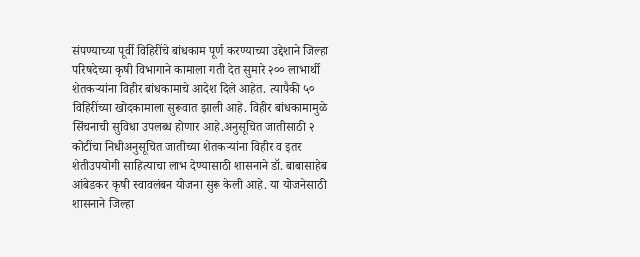संपण्याच्या पूर्वी विहिरींचे बांधकाम पूर्ण करण्याच्या उद्देशाने जिल्हा परिषदेच्या कृषी विभागाने कामाला गती देत सुमारे २०० लाभार्थी शेतकऱ्यांना विहीर बांधकामाचे आदेश दिले आहेत. त्यापैकी ५० विहिरींच्या खोदकामाला सुरूवात झाली आहे. विहीर बांधकामामुळे सिंचनाची सुविधा उपलब्ध होणार आहे.अनुसूचित जातीसाठी २ कोटींचा निधीअनुसूचित जातीच्या शेतकऱ्यांना विहीर व इतर शेतीउपयोगी साहित्याचा लाभ देण्यासाठी शासनाने डॉ. बाबासाहेब आंबेडकर कृषी स्वावलंबन योजना सुरू केली आहे. या योजनेसाठी शासनाने जिल्हा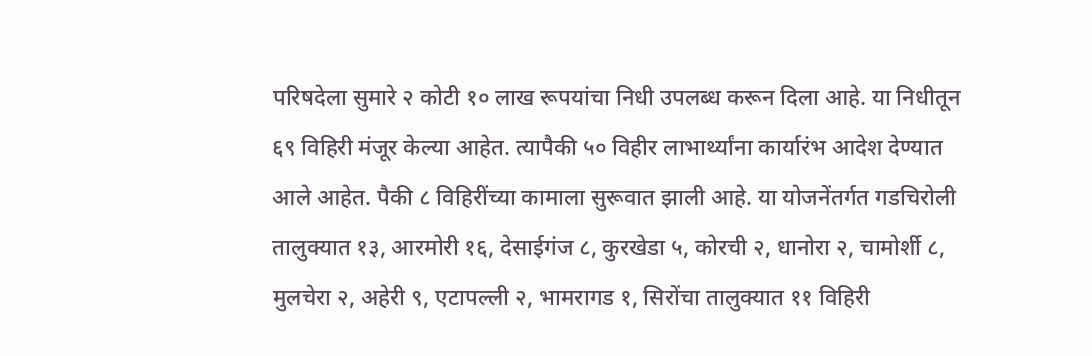परिषदेला सुमारे २ कोटी १० लाख रूपयांचा निधी उपलब्ध करून दिला आहे. या निधीतून ६९ विहिरी मंजूर केल्या आहेत. त्यापैकी ५० विहीर लाभार्थ्यांना कार्यारंभ आदेश देण्यात आले आहेत. पैकी ८ विहिरींच्या कामाला सुरूवात झाली आहे. या योजनेंतर्गत गडचिरोली तालुक्यात १३, आरमोरी १६, देसाईगंज ८, कुरखेडा ५, कोरची २, धानोरा २, चामोर्शी ८, मुलचेरा २, अहेरी ९, एटापल्ली २, भामरागड १, सिरोंचा तालुक्यात ११ विहिरी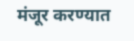मंजूर करण्यात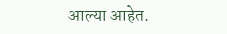आल्या आहेत.